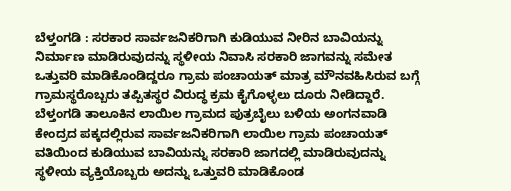ಬೆಳ್ತಂಗಡಿ : ಸರಕಾರ ಸಾರ್ವಜನಿಕರಿಗಾಗಿ ಕುಡಿಯುವ ನೀರಿನ ಬಾವಿಯನ್ನು ನಿರ್ಮಾಣ ಮಾಡಿರುವುದನ್ನು ಸ್ಥಳೀಯ ನಿವಾಸಿ ಸರಕಾರಿ ಜಾಗವನ್ನು ಸಮೇತ ಒತ್ತುವರಿ ಮಾಡಿಕೊಂಡಿದ್ದರೂ ಗ್ರಾಮ ಪಂಚಾಯತ್ ಮಾತ್ರ ಮೌನವಹಿಸಿರುವ ಬಗ್ಗೆ ಗ್ರಾಮಸ್ಥರೊಬ್ಬರು ತಪ್ಪಿತಸ್ಥರ ವಿರುದ್ಧ ಕ್ರಮ ಕೈಗೊಳ್ಳಲು ದೂರು ನೀಡಿದ್ದಾರೆ.
ಬೆಳ್ತಂಗಡಿ ತಾಲೂಕಿನ ಲಾಯಿಲ ಗ್ರಾಮದ ಪುತ್ರಬೈಲು ಬಳಿಯ ಅಂಗನವಾಡಿ ಕೇಂದ್ರದ ಪಕ್ಕದಲ್ಲಿರುವ ಸಾರ್ವಜನಿಕರಿಗಾಗಿ ಲಾಯಿಲ ಗ್ರಾಮ ಪಂಚಾಯತ್ ವತಿಯಿಂದ ಕುಡಿಯುವ ಬಾವಿಯನ್ನು ಸರಕಾರಿ ಜಾಗದಲ್ಲಿ ಮಾಡಿರುವುದನ್ನು ಸ್ಥಳೀಯ ವ್ಯಕ್ತಿಯೊಬ್ಬರು ಅದನ್ನು ಒತ್ತುವರಿ ಮಾಡಿಕೊಂಡ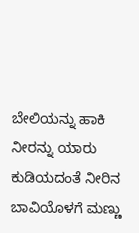ಬೇಲಿಯನ್ನು ಹಾಕಿ ನೀರನ್ನು ಯಾರು ಕುಡಿಯದಂತೆ ನೀರಿನ ಬಾವಿಯೊಳಗೆ ಮಣ್ಣು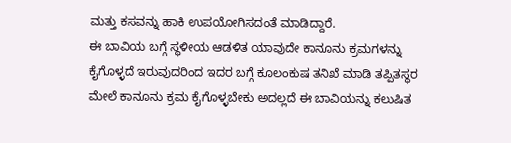ಮತ್ತು ಕಸವನ್ನು ಹಾಕಿ ಉಪಯೋಗಿಸದಂತೆ ಮಾಡಿದ್ದಾರೆ.
ಈ ಬಾವಿಯ ಬಗ್ಗೆ ಸ್ಥಳೀಯ ಆಡಳಿತ ಯಾವುದೇ ಕಾನೂನು ಕ್ರಮಗಳನ್ನು ಕೈಗೊಳ್ಳದೆ ಇರುವುದರಿಂದ ಇದರ ಬಗ್ಗೆ ಕೂಲಂಕುಷ ತನಿಖೆ ಮಾಡಿ ತಪ್ಪಿತಸ್ಥರ ಮೇಲೆ ಕಾನೂನು ಕ್ರಮ ಕೈಗೊಳ್ಳಬೇಕು ಅದಲ್ಲದೆ ಈ ಬಾವಿಯನ್ನು ಕಲುಷಿತ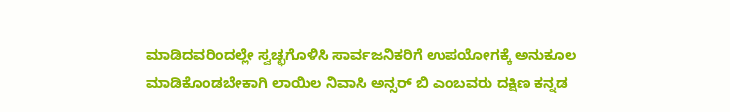ಮಾಡಿದವರಿಂದಲ್ಲೇ ಸ್ವಚ್ಛಗೊಳಿಸಿ ಸಾರ್ವಜನಿಕರಿಗೆ ಉಪಯೋಗಕ್ಕೆ ಅನುಕೂಲ ಮಾಡಿಕೊಂಡಬೇಕಾಗಿ ಲಾಯಿಲ ನಿವಾಸಿ ಅನ್ಸರ್ ಬಿ ಎಂಬವರು ದಕ್ಷಿಣ ಕನ್ನಡ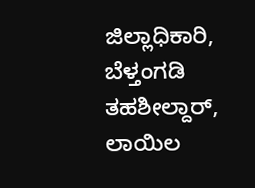ಜಿಲ್ಲಾಧಿಕಾರಿ, ಬೆಳ್ತಂಗಡಿ ತಹಶೀಲ್ದಾರ್, ಲಾಯಿಲ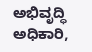ಅಭಿವೃದ್ಧಿ ಅಧಿಕಾರಿ,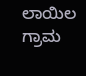ಲಾಯಿಲ ಗ್ರಾಮ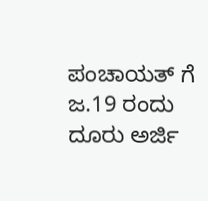ಪಂಚಾಯತ್ ಗೆ ಜ.19 ರಂದು ದೂರು ಅರ್ಜಿ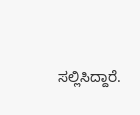ಸಲ್ಲಿಸಿದ್ದಾರೆ.